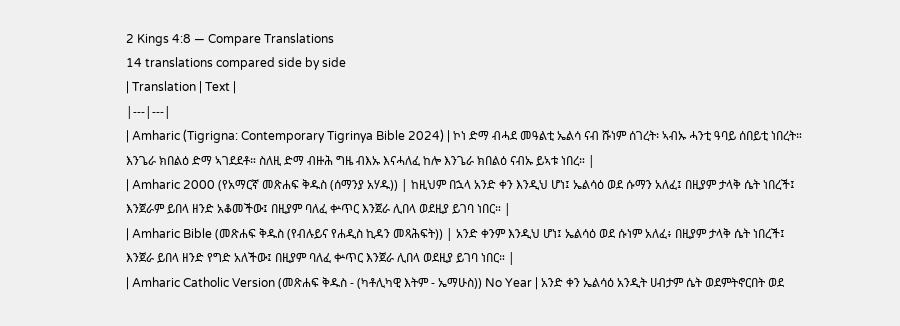2 Kings 4:8 — Compare Translations
14 translations compared side by side
| Translation | Text |
|---|---|
| Amharic (Tigrigna: Contemporary Tigrinya Bible 2024) | ኮነ ድማ ብሓደ መዓልቲ ኤልሳ ናብ ሹነም ሰገረት፡ ኣብኡ ሓንቲ ዓባይ ሰበይቲ ነበረት። እንጌራ ክበልዕ ድማ ኣገደደቶ። ስለዚ ድማ ብዙሕ ግዜ ብእኡ እናሓለፈ ከሎ እንጌራ ክበልዕ ናብኡ ይኣቱ ነበረ። |
| Amharic 2000 (የአማርኛ መጽሐፍ ቅዱስ (ሰማንያ አሃዱ)) | ከዚህም በኋላ አንድ ቀን እንዲህ ሆነ፤ ኤልሳዕ ወደ ሱማን አለፈ፤ በዚያም ታላቅ ሴት ነበረች፤ እንጀራም ይበላ ዘንድ አቆመችው፤ በዚያም ባለፈ ቍጥር እንጀራ ሊበላ ወደዚያ ይገባ ነበር። |
| Amharic Bible (መጽሐፍ ቅዱስ (የብሉይና የሐዲስ ኪዳን መጻሕፍት)) | አንድ ቀንም እንዲህ ሆነ፤ ኤልሳዕ ወደ ሱነም አለፈ፥ በዚያም ታላቅ ሴት ነበረች፤ እንጀራ ይበላ ዘንድ የግድ አለችው፤ በዚያም ባለፈ ቍጥር እንጀራ ሊበላ ወደዚያ ይገባ ነበር። |
| Amharic Catholic Version (መጽሐፍ ቅዱስ - (ካቶሊካዊ እትም - ኤማሁስ)) No Year | አንድ ቀን ኤልሳዕ አንዲት ሀብታም ሴት ወደምትኖርበት ወደ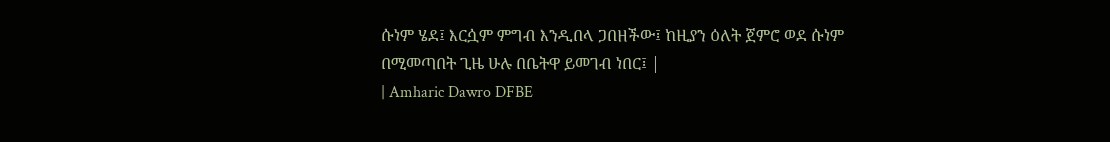ሱነም ሄደ፤ እርሷም ምግብ እንዲበላ ጋበዘችው፤ ከዚያን ዕለት ጀምሮ ወደ ሱነም በሚመጣበት ጊዜ ሁሉ በቤትዋ ይመገብ ነበር፤ |
| Amharic Dawro DFBE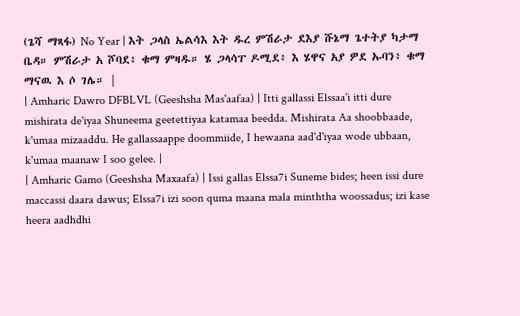(ጌሻ ማጻፋ) No Year | እት ጋላስ ኤልሳእ እት ዱረ ምሽራታ ደእያ ሹኔማ ጌተትያ ካታማ ቤዳ። ምሽራታ አ ሾባደ፥ ቁማ ምዛዱ። ሄ ጋላሳፐ ዶሚደ፥ እ ሄዋና አያ ዎደ ኡባን፥ ቁማ ማናዉ እ ሶ ገሌ። |
| Amharic Dawro DFBLVL (Geeshsha Mas'aafaa) | Itti gallassi Elssaa'i itti dure mishirata de'iyaa Shuneema geetettiyaa katamaa beedda. Mishirata Aa shoobbaade, k'umaa mizaaddu. He gallassaappe doommiide, I hewaana aad'd'iyaa wode ubbaan, k'umaa maanaw I soo gelee. |
| Amharic Gamo (Geeshsha Maxaafa) | Issi gallas Elssa7i Suneme bides; heen issi dure maccassi daara dawus; Elssa7i izi soon quma maana mala minththa woossadus; izi kase heera aadhdhi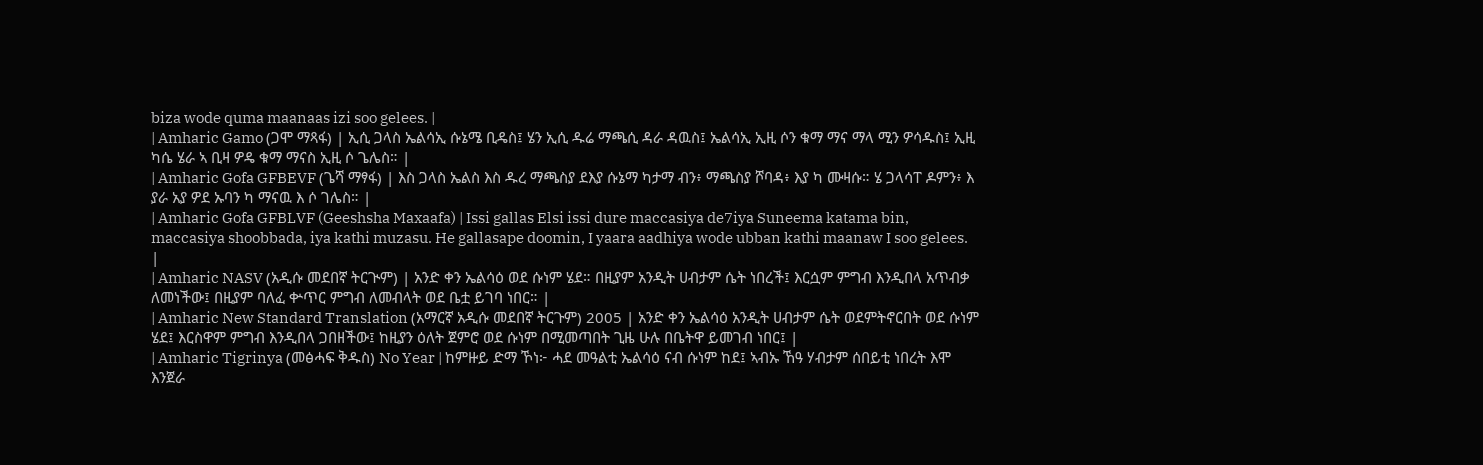biza wode quma maanaas izi soo gelees. |
| Amharic Gamo (ጋሞ ማጻፋ) | ኢሲ ጋላስ ኤልሳኢ ሱኔሜ ቢዴስ፤ ሄን ኢሲ ዱሬ ማጫሲ ዳራ ዳዉስ፤ ኤልሳኢ ኢዚ ሶን ቁማ ማና ማላ ሚን ዎሳዱስ፤ ኢዚ ካሴ ሄራ ኣ ቢዛ ዎዴ ቁማ ማናስ ኢዚ ሶ ጌሌስ። |
| Amharic Gofa GFBEVF (ጌሻ ማፃፋ) | እስ ጋላስ ኤልስ እስ ዱረ ማጫስያ ደእያ ሱኔማ ካታማ ብን፥ ማጫስያ ሾባዳ፥ እያ ካ ሙዛሱ። ሄ ጋላሳፐ ዶምን፥ እ ያራ አያ ዎደ ኡባን ካ ማናዉ እ ሶ ገሌስ። |
| Amharic Gofa GFBLVF (Geeshsha Maxaafa) | Issi gallas Elsi issi dure maccasiya de7iya Suneema katama bin, maccasiya shoobbada, iya kathi muzasu. He gallasape doomin, I yaara aadhiya wode ubban kathi maanaw I soo gelees. |
| Amharic NASV (አዲሱ መደበኛ ትርጒም) | አንድ ቀን ኤልሳዕ ወደ ሱነም ሄደ። በዚያም አንዲት ሀብታም ሴት ነበረች፤ እርሷም ምግብ እንዲበላ አጥብቃ ለመነችው፤ በዚያም ባለፈ ቍጥር ምግብ ለመብላት ወደ ቤቷ ይገባ ነበር። |
| Amharic New Standard Translation (አማርኛ አዲሱ መደበኛ ትርጉም) 2005 | አንድ ቀን ኤልሳዕ አንዲት ሀብታም ሴት ወደምትኖርበት ወደ ሱነም ሄደ፤ እርስዋም ምግብ እንዲበላ ጋበዘችው፤ ከዚያን ዕለት ጀምሮ ወደ ሱነም በሚመጣበት ጊዜ ሁሉ በቤትዋ ይመገብ ነበር፤ |
| Amharic Tigrinya (መፅሓፍ ቅዱስ) No Year | ከምዙይ ድማ ኾነ፦ ሓደ መዓልቲ ኤልሳዕ ናብ ሱነም ከደ፤ ኣብኡ ኸዓ ሃብታም ሰበይቲ ነበረት እሞ እንጀራ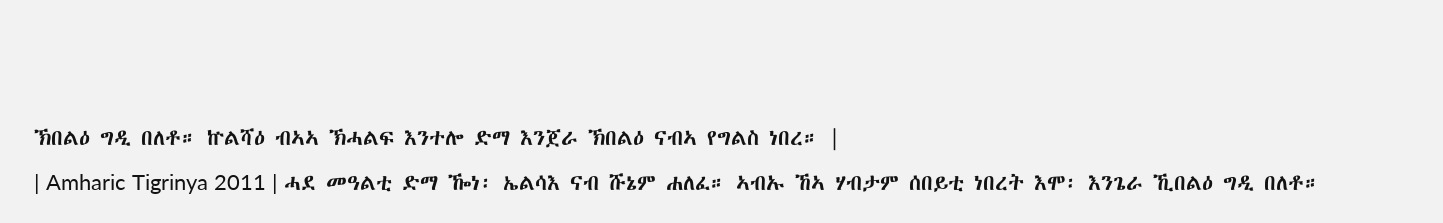ኽበልዕ ግዲ በለቶ። ኵልሻዕ ብኣኣ ኽሓልፍ እንተሎ ድማ እንጀራ ኽበልዕ ናብኣ የግልስ ነበረ። |
| Amharic Tigrinya 2011 | ሓደ መዓልቲ ድማ ዀነ፡ ኤልሳእ ናብ ሹኔም ሐለፈ። ኣብኡ ኸኣ ሃብታም ሰበይቲ ነበረት እሞ፡ እንጌራ ኺበልዕ ግዲ በለቶ።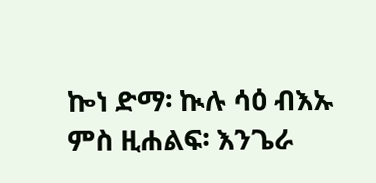ኰነ ድማ፡ ኲሉ ሳዕ ብእኡ ምስ ዚሐልፍ፡ እንጌራ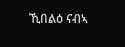ኺበልዕ ናብኣ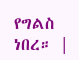የግልስ ነበረ። |